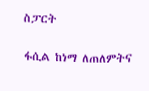ስፓርት

ፋሲል ከነማ ለጠለምትና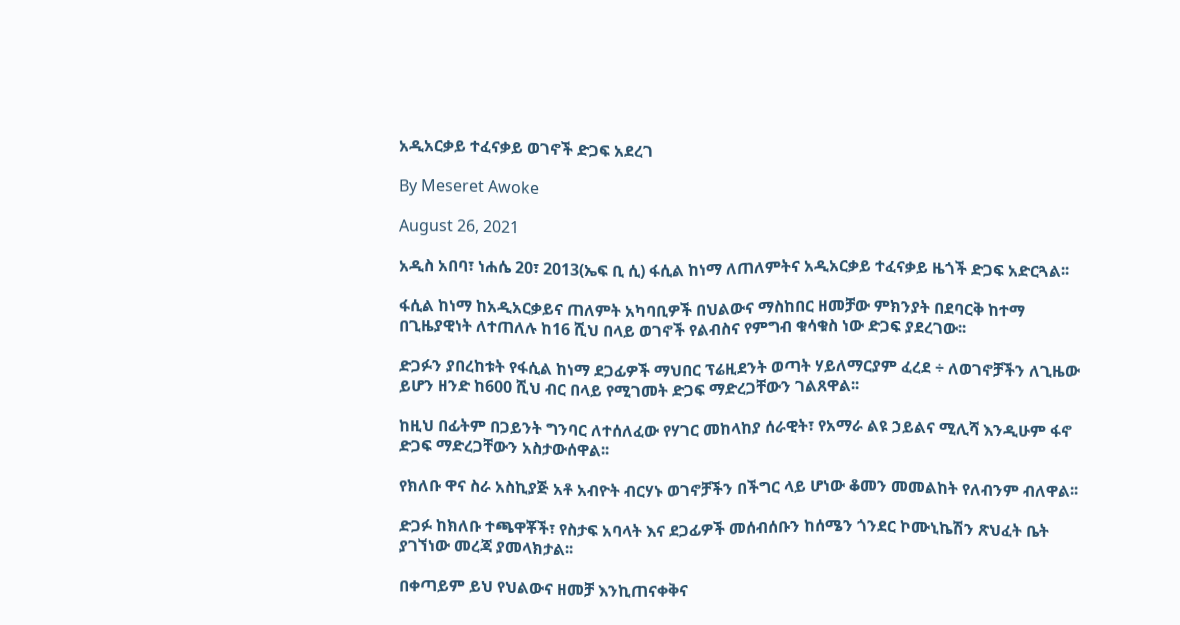አዲአርቃይ ተፈናቃይ ወገኖች ድጋፍ አደረገ

By Meseret Awoke

August 26, 2021

አዲስ አበባ፣ ነሐሴ 20፣ 2013(ኤፍ ቢ ሲ) ፋሲል ከነማ ለጠለምትና አዲአርቃይ ተፈናቃይ ዜጎች ድጋፍ አድርጓል፡፡

ፋሲል ከነማ ከአዲአርቃይና ጠለምት አካባቢዎች በህልውና ማስከበር ዘመቻው ምክንያት በደባርቅ ከተማ በጊዜያዊነት ለተጠለሉ ከ16 ሺህ በላይ ወገኖች የልብስና የምግብ ቁሳቁስ ነው ድጋፍ ያደረገው፡፡

ድጋፉን ያበረከቱት የፋሲል ከነማ ደጋፊዎች ማህበር ፕሬዚደንት ወጣት ሃይለማርያም ፈረደ ÷ ለወገኖቻችን ለጊዜው ይሆን ዘንድ ከ600 ሺህ ብር በላይ የሚገመት ድጋፍ ማድረጋቸውን ገልጸዋል፡፡

ከዚህ በፊትም በጋይንት ግንባር ለተሰለፈው የሃገር መከላከያ ሰራዊት፣ የአማራ ልዩ ኃይልና ሚሊሻ እንዲሁም ፋኖ ድጋፍ ማድረጋቸውን አስታውሰዋል፡፡

የክለቡ ዋና ስራ አስኪያጅ አቶ አብዮት ብርሃኑ ወገኖቻችን በችግር ላይ ሆነው ቆመን መመልከት የለብንም ብለዋል፡፡

ድጋፉ ከክለቡ ተጫዋቾች፣ የስታፍ አባላት እና ደጋፊዎች መሰብሰቡን ከሰሜን ጎንደር ኮሙኒኬሽን ጽህፈት ቤት ያገኘነው መረጃ ያመላክታል፡፡

በቀጣይም ይህ የህልውና ዘመቻ እንኪጠናቀቅና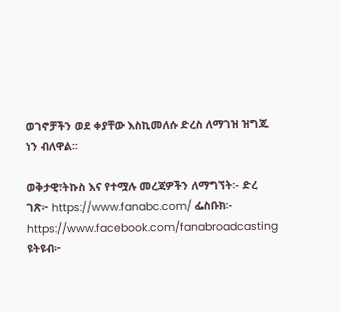ወገኖቻችን ወደ ቀያቸው እስኪመለሱ ድረስ ለማገዝ ዝግጁ ነን ብለዋል፡፡

ወቅታዊ፣ትኩስ እና የተሟሉ መረጃዎችን ለማግኘት፡- ድረ ገጽ፦ https://www.fanabc.com/ ፌስቡክ፡- https://www.facebook.com/fanabroadcasting ዩትዩብ፦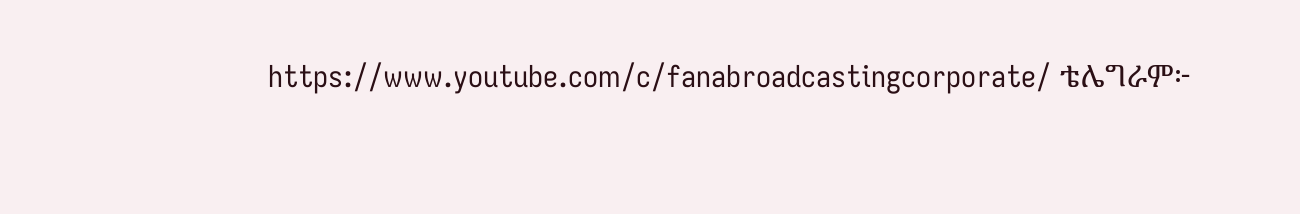https://www.youtube.com/c/fanabroadcastingcorporate/ ቴሌግራም፦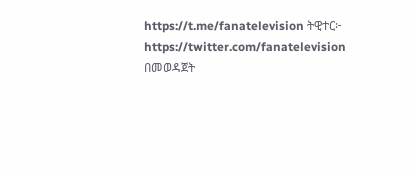https://t.me/fanatelevision ትዊተር፦ https://twitter.com/fanatelevision በመወዳጀት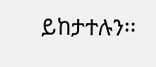ይከታተሉን፡፡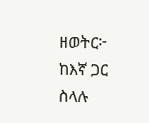ዘወትር፦ ከእኛ ጋር ስላሉ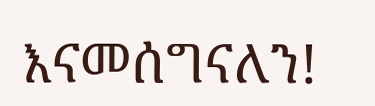እናመሰግናለን!